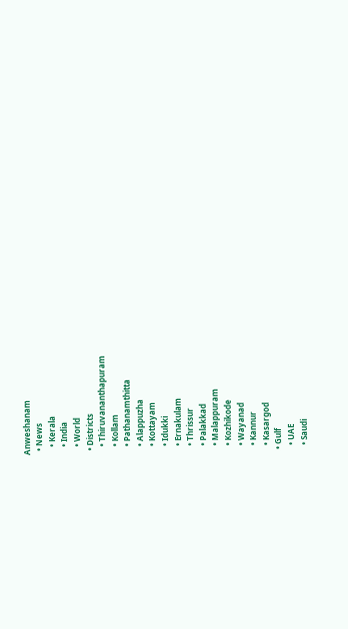Anweshanam
  • News
    • Kerala
    • India
    • World
  • Districts
    • Thiruvananthapuram
    • Kollam
    • Pathanamthitta
    • Alappuzha
    • Kottayam
    • Idukki
    • Ernakulam
    • Thrissur
    • Palakkad
    • Malappuram
    • Kozhikode
    • Wayanad
    • Kannur
    • Kasargod
  • Gulf
    • UAE
    • Saudi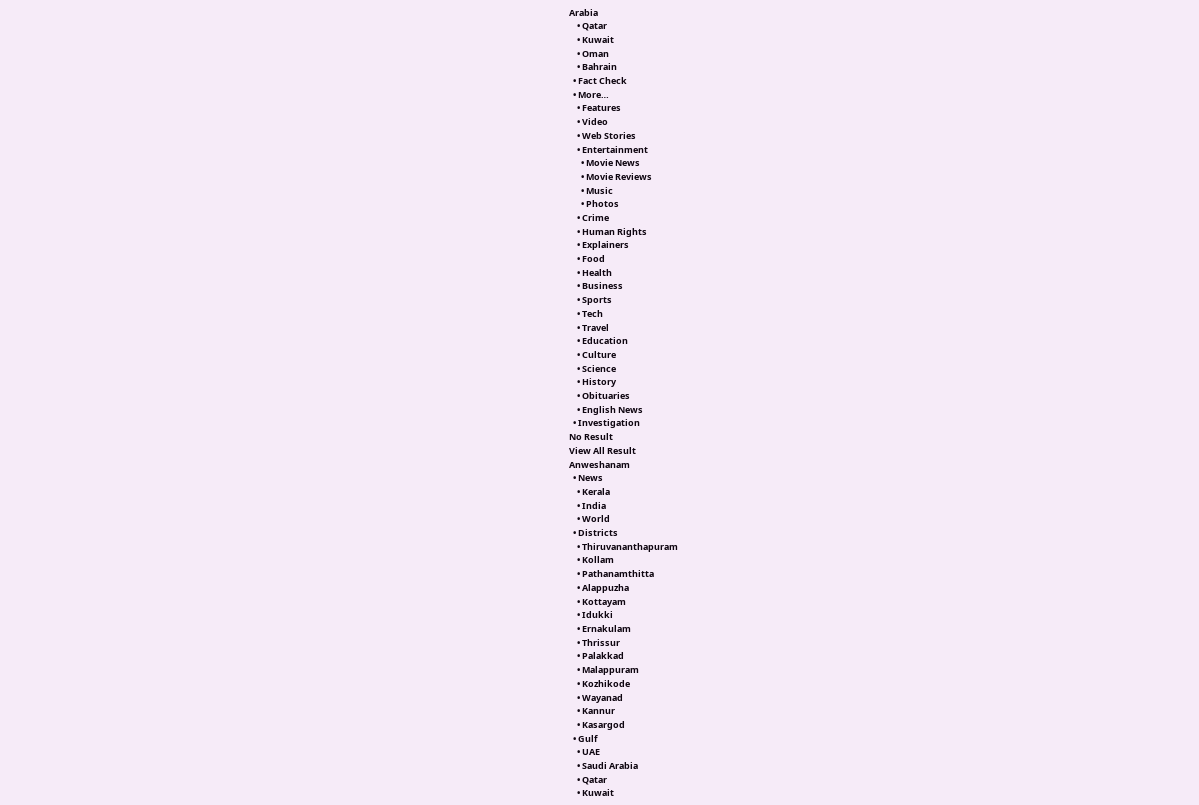Arabia
    • Qatar
    • Kuwait
    • Oman
    • Bahrain
  • Fact Check
  • More…
    • Features
    • Video
    • Web Stories
    • Entertainment
      • Movie News
      • Movie Reviews
      • Music
      • Photos
    • Crime
    • Human Rights
    • Explainers
    • Food
    • Health
    • Business
    • Sports
    • Tech
    • Travel
    • Education
    • Culture
    • Science
    • History
    • Obituaries
    • English News
  • Investigation
No Result
View All Result
Anweshanam
  • News
    • Kerala
    • India
    • World
  • Districts
    • Thiruvananthapuram
    • Kollam
    • Pathanamthitta
    • Alappuzha
    • Kottayam
    • Idukki
    • Ernakulam
    • Thrissur
    • Palakkad
    • Malappuram
    • Kozhikode
    • Wayanad
    • Kannur
    • Kasargod
  • Gulf
    • UAE
    • Saudi Arabia
    • Qatar
    • Kuwait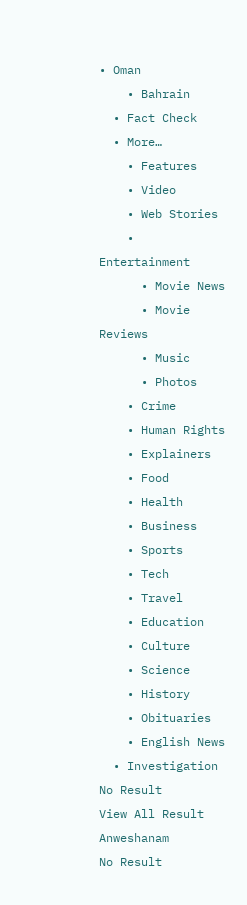• Oman
    • Bahrain
  • Fact Check
  • More…
    • Features
    • Video
    • Web Stories
    • Entertainment
      • Movie News
      • Movie Reviews
      • Music
      • Photos
    • Crime
    • Human Rights
    • Explainers
    • Food
    • Health
    • Business
    • Sports
    • Tech
    • Travel
    • Education
    • Culture
    • Science
    • History
    • Obituaries
    • English News
  • Investigation
No Result
View All Result
Anweshanam
No Result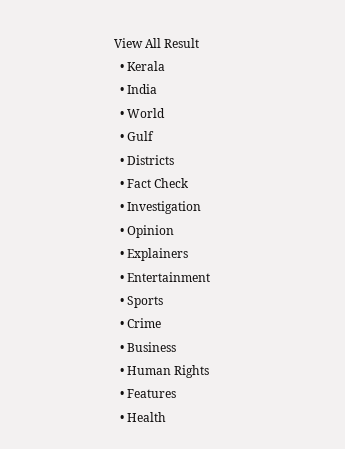View All Result
  • Kerala
  • India
  • World
  • Gulf
  • Districts
  • Fact Check
  • Investigation
  • Opinion
  • Explainers
  • Entertainment
  • Sports
  • Crime
  • Business
  • Human Rights
  • Features
  • Health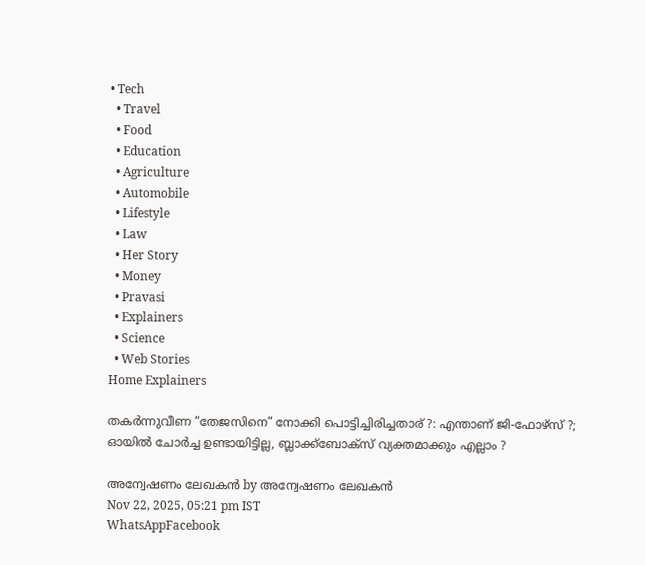• Tech
  • Travel
  • Food
  • Education
  • Agriculture
  • Automobile
  • Lifestyle
  • Law
  • Her Story
  • Money
  • Pravasi
  • Explainers
  • Science
  • Web Stories
Home Explainers

തകര്‍ന്നുവീണ “തേജസിനെ” നോക്കി പൊട്ടിച്ചിരിച്ചതാര് ?: എന്താണ് ജി-ഫോഴ്‌സ് ?; ഓയില്‍ ചോര്‍ച്ച ഉണ്ടായിട്ടില്ല, ബ്ലാക്ക്‌ബോക്‌സ് വ്യക്തമാക്കും എല്ലാം ?

അന്വേഷണം ലേഖകൻ by അന്വേഷണം ലേഖകൻ
Nov 22, 2025, 05:21 pm IST
WhatsAppFacebook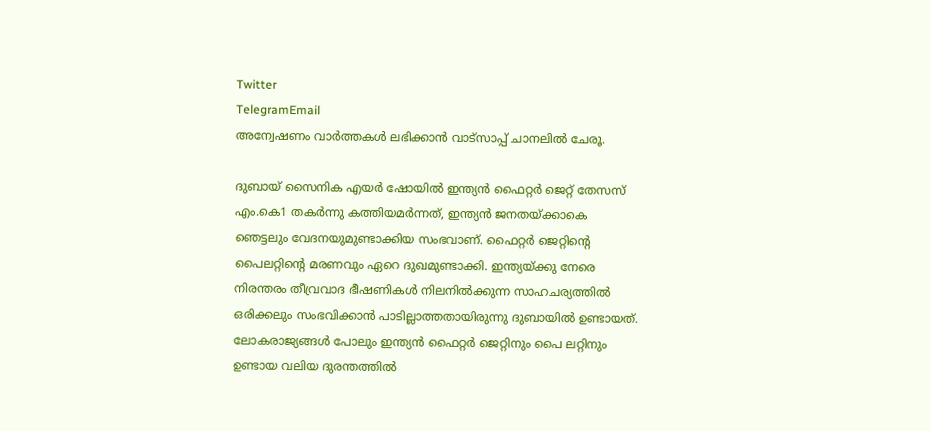Twitter
TelegramEmail
അന്വേഷണം വാർത്തകൾ ലഭിക്കാന്‍ വാട്സാപ്പ് ചാനലില്‍ ചേരൂ.

ദുബായ് സൈനിക എയര്‍ ഷോയില്‍ ഇന്ത്യന്‍ ഫൈറ്റര്‍ ജെറ്റ് തേസസ് എം.കെ1 തകര്‍ന്നു കത്തിയമര്‍ന്നത്, ഇന്ത്യന്‍ ജനതയ്ക്കാകെ ഞെട്ടലും വേദനയുമുണ്ടാക്കിയ സംഭവാണ്. ഫൈറ്റര്‍ ജെറ്റിന്റെ പൈലറ്റിന്റെ മരണവും ഏറെ ദുഖമുണ്ടാക്കി. ഇന്ത്യയ്ക്കു നേരെ നിരന്തരം തീവ്രവാദ ഭീഷണികള്‍ നിലനില്‍ക്കുന്ന സാഹചര്യത്തില്‍ ഒരിക്കലും സംഭവിക്കാന്‍ പാടില്ലാത്തതായിരുന്നു ദുബായില്‍ ഉണ്ടായത്. ലോകരാജ്യങ്ങള്‍ പോലും ഇന്ത്യന്‍ ഫൈറ്റര്‍ ജെറ്റിനും പൈ ലറ്റിനും ഉണ്ടായ വലിയ ദുരന്തത്തില്‍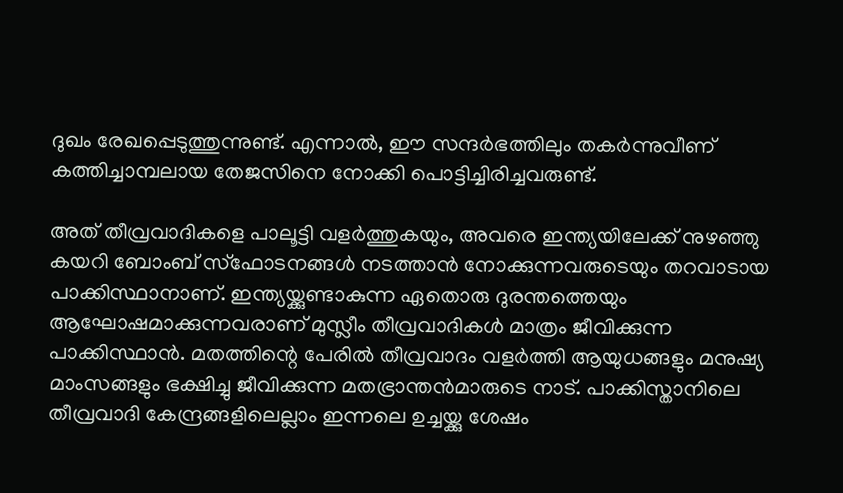ദുഖം രേഖപ്പെടുത്തുന്നുണ്ട്. എന്നാല്‍, ഈ സന്ദര്‍ഭത്തിലും തകര്‍ന്നുവീണ് കത്തിച്ചാമ്പലായ തേജസിനെ നോക്കി പൊട്ടിച്ചിരിച്ചവരുണ്ട്.

അത് തീവ്രവാദികളെ പാലൂട്ടി വളര്‍ത്തുകയും, അവരെ ഇന്ത്യയിലേക്ക് നുഴഞ്ഞു കയറി ബോംബ് സ്‌ഫോടനങ്ങള്‍ നടത്താന്‍ നോക്കുന്നവരുടെയും തറവാടായ പാക്കിസ്ഥാനാണ്. ഇന്ത്യയ്ക്കുണ്ടാകുന്ന ഏതൊരു ദുരന്തത്തെയും ആഘോഷമാക്കുന്നവരാണ് മുസ്ലീം തീവ്രവാദികള്‍ മാത്രം ജീവിക്കുന്ന പാക്കിസ്ഥാന്‍. മതത്തിന്റെ പേരില്‍ തീവ്രവാദം വളര്‍ത്തി ആയുധങ്ങളും മനുഷ്യ മാംസങ്ങളും ഭക്ഷിച്ചു ജീവിക്കുന്ന മതഭ്രാന്തന്‍മാരുടെ നാട്. പാക്കിസ്താനിലെ തീവ്രവാദി കേന്ദ്രങ്ങളിലെല്ലാം ഇന്നലെ ഉച്ചയ്ക്കു ശേഷം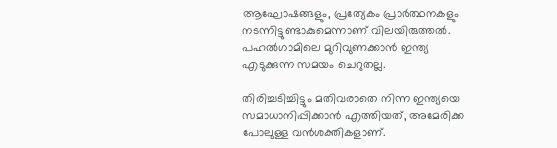ആഘോഷങ്ങളും, പ്രത്യേകം പ്രാര്‍ത്ഥനകളും നടന്നിട്ടുണ്ടാകുമെന്നാണ് വിലയിരുത്തല്‍. പഹല്‍ഗാമിലെ മുറിവുണക്കാന്‍ ഇന്ത്യ എടുക്കുന്ന സമയം ചെറുതല്ല.

തിരിച്ചടിച്ചിട്ടും മതിവരാതെ നിന്ന ഇന്ത്യയെ സമാധാനിപ്പിക്കാന്‍ എത്തിയത്, അമേരിക്ക പോലുള്ള വന്‍ശക്തികളാണ്.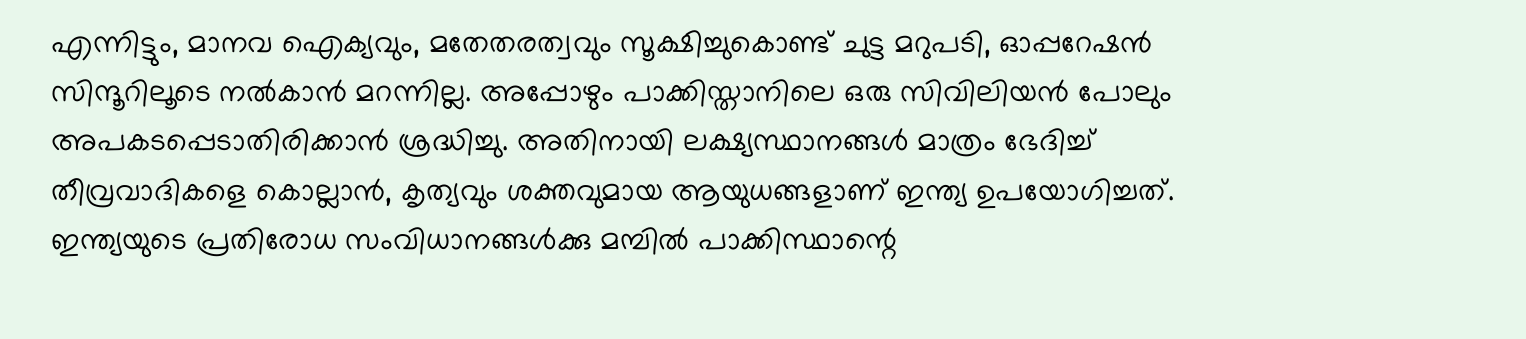എന്നിട്ടും, മാനവ ഐക്യവും, മതേതരത്വവും സൂക്ഷിച്ചുകൊണ്ട് ചുട്ട മറുപടി, ഓപ്പറേഷന്‍ സിന്ദൂറിലൂടെ നല്‍കാന്‍ മറന്നില്ല. അപ്പോഴും പാക്കിസ്താനിലെ ഒരു സിവിലിയന്‍ പോലും അപകടപ്പെടാതിരിക്കാന്‍ ശ്രദ്ധിച്ചു. അതിനായി ലക്ഷ്യസ്ഥാനങ്ങള്‍ മാത്രം ഭേദിച്ച് തീവ്രവാദികളെ കൊല്ലാന്‍, കൃത്യവും ശക്തവുമായ ആയുധങ്ങളാണ് ഇന്ത്യ ഉപയോഗിച്ചത്. ഇന്ത്യയുടെ പ്രതിരോധ സംവിധാനങ്ങള്‍ക്കു മമ്പില്‍ പാക്കിസ്ഥാന്റെ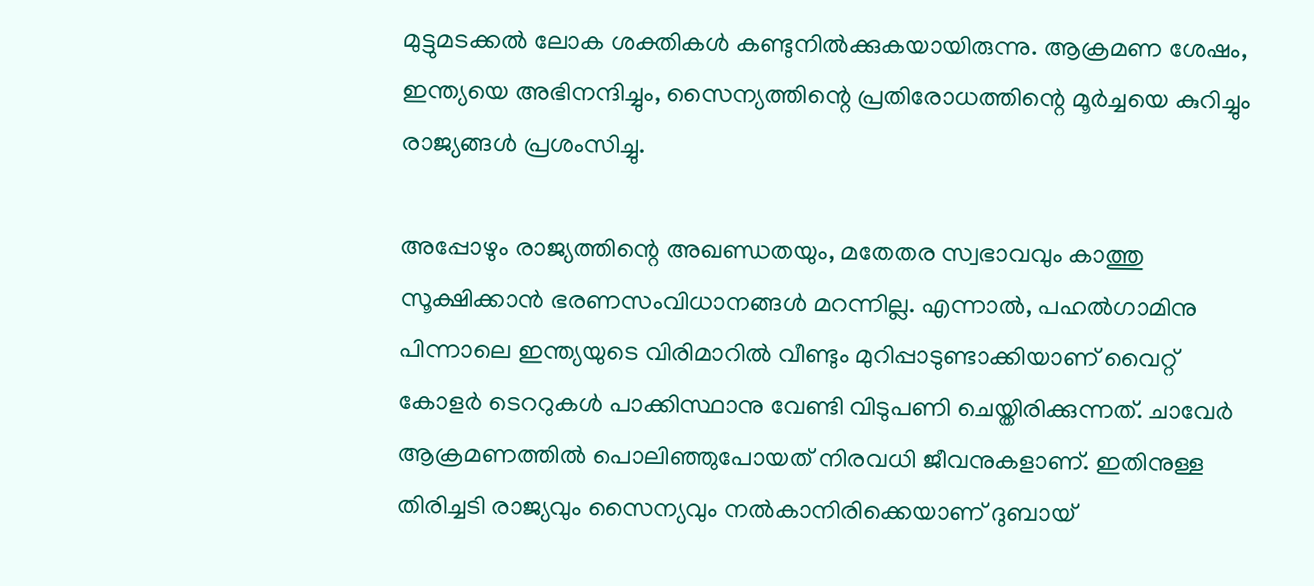മുട്ടുമടക്കല്‍ ലോക ശക്തികള്‍ കണ്ടുനില്‍ക്കുകയായിരുന്നു. ആക്രമണ ശേഷം, ഇന്ത്യയെ അഭിനന്ദിച്ചും, സൈന്യത്തിന്റെ പ്രതിരോധത്തിന്റെ മൂര്‍ച്ചയെ കുറിച്ചും രാജ്യങ്ങള്‍ പ്രശംസിച്ചു.

അപ്പോഴും രാജ്യത്തിന്റെ അഖണ്ഡതയും, മതേതര സ്വഭാവവും കാത്തു സൂക്ഷിക്കാന്‍ ഭരണസംവിധാനങ്ങള്‍ മറന്നില്ല. എന്നാല്‍, പഹല്‍ഗാമിനു പിന്നാലെ ഇന്ത്യയുടെ വിരിമാറില്‍ വീണ്ടും മുറിപ്പാടുണ്ടാക്കിയാണ് വൈറ്റ് കോളര്‍ ടെററുകള്‍ പാക്കിസ്ഥാനു വേണ്ടി വിടുപണി ചെയ്തിരിക്കുന്നത്. ചാവേര്‍ ആക്രമണത്തില്‍ പൊലിഞ്ഞുപോയത് നിരവധി ജീവനുകളാണ്. ഇതിനുള്ള തിരിച്ചടി രാജ്യവും സൈന്യവും നല്‍കാനിരിക്കെയാണ് ദുബായ്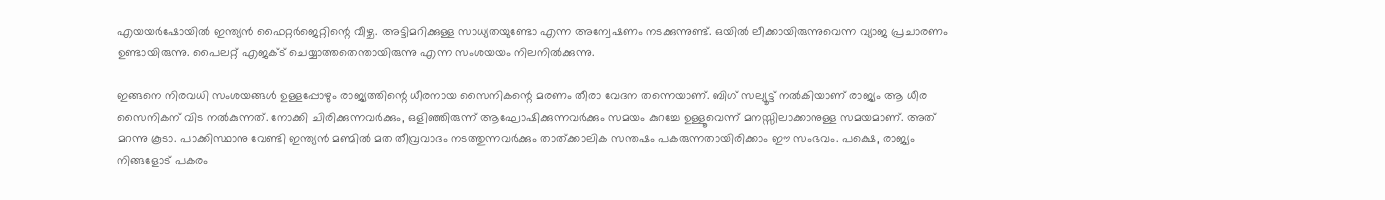എയയര്‍ഷോയില്‍ ഇന്ത്യന്‍ ഫൈറ്റര്‍ജെറ്റിന്റെ വീഴ്ച. അട്ടിമറിക്കുള്ള സാധ്യതയുണ്ടോ എന്ന അന്വേഷണം നടക്കുന്നുണ്ട്. ഒയില്‍ ലീക്കായിരുന്നുവെന്ന വ്യാജ പ്രചാരണം ഉണ്ടായിരുന്നു. പൈലറ്റ് എജക്ട് ചെയ്യാത്തതെന്തായിരുന്നു എന്ന സംശയയം നിലനില്‍ക്കുന്നു.

ഇങ്ങനെ നിരവധി സംശയങ്ങള്‍ ഉള്ളപ്പോഴും രാജ്യത്തിന്റെ ധീരനായ സൈനികന്റെ മരണം തീരാ വേദന തന്നെയാണ്. ബിഗ് സല്യൂട്ട് നല്‍കിയാണ് രാജ്യം ആ ധീര സൈനികന് വിട നല്‍കുന്നത്. നോക്കി ചിരിക്കുന്നവര്‍ക്കും, ഒളിഞ്ഞിരുന്ന് ആഘോഷിക്കുന്നവര്‍ക്കും സമയം കുറച്ചേ ഉള്ളൂവെന്ന് മനസ്സിലാക്കാനുള്ള സമയമാണ്. അത് മറന്നു കൂടാ. പാക്കിസ്ഥാനു വേണ്ടി ഇന്ത്യന്‍ മണ്മില്‍ മത തീവ്രവാദം നടത്തുന്നവര്‍ക്കും താത്ക്കാലിക സന്തഷം പകരുന്നതായിരിക്കാം ഈ സംഭവം. പക്ഷെ, രാജ്യം നിങ്ങളോട് പകരം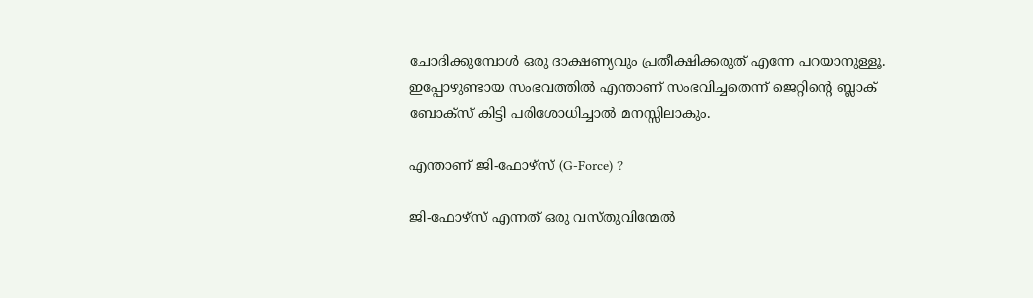ചോദിക്കുമ്പോള്‍ ഒരു ദാക്ഷണ്യവും പ്രതീക്ഷിക്കരുത് എന്നേ പറയാനുള്ളൂ. ഇപ്പോഴുണ്ടായ സംഭവത്തില്‍ എന്താണ് സംഭവിച്ചതെന്ന് ജെറ്റിന്റെ ബ്ലാക് ബോക്‌സ് കിട്ടി പരിശോധിച്ചാല്‍ മനസ്സിലാകും.

എന്താണ് ജി-ഫോഴ്സ് (G-Force) ?

ജി-ഫോഴ്സ് എന്നത് ഒരു വസ്തുവിന്മേല്‍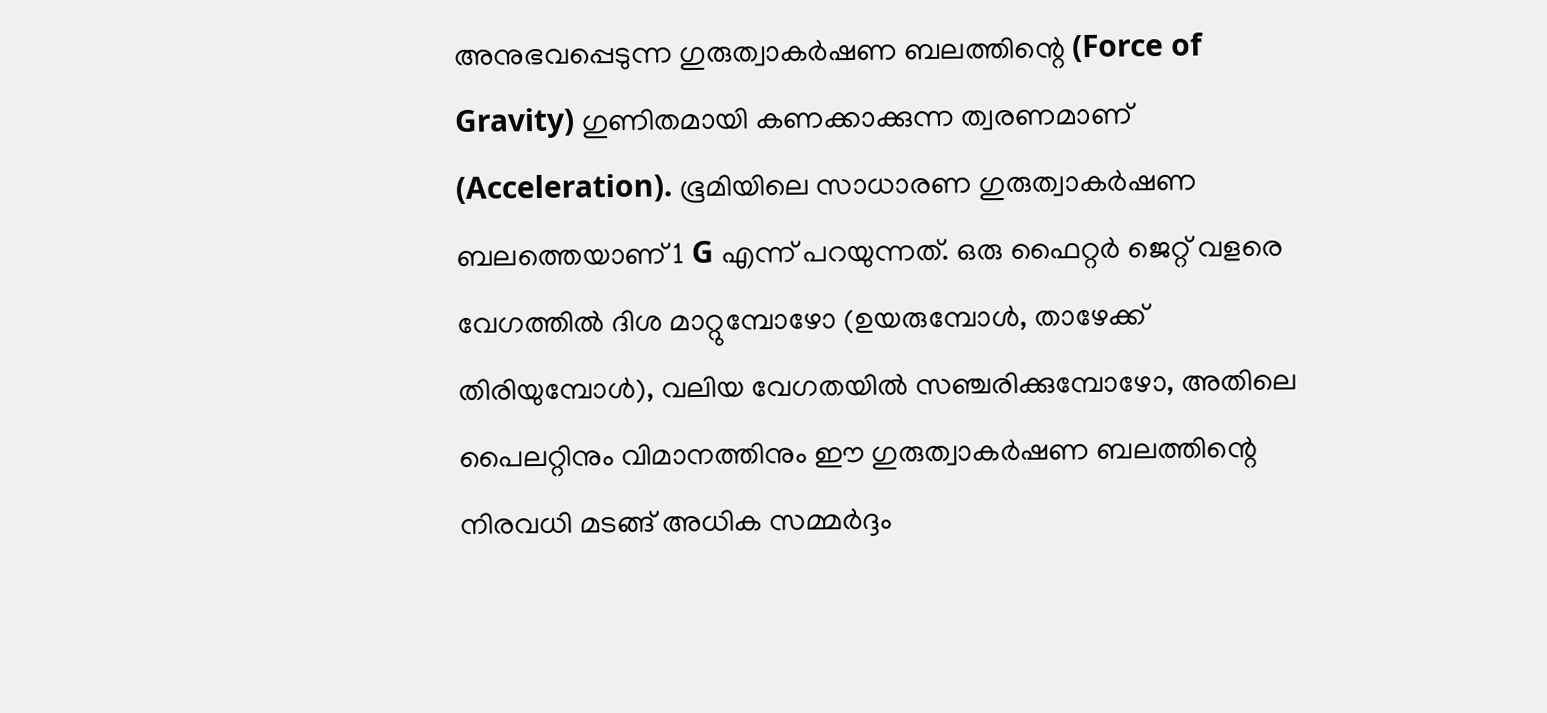അനുഭവപ്പെടുന്ന ഗുരുത്വാകര്‍ഷണ ബലത്തിന്റെ (Force of Gravity) ഗുണിതമായി കണക്കാക്കുന്ന ത്വരണമാണ് (Acceleration). ഭൂമിയിലെ സാധാരണ ഗുരുത്വാകര്‍ഷണ ബലത്തെയാണ് 1 G എന്ന് പറയുന്നത്. ഒരു ഫൈറ്റര്‍ ജെറ്റ് വളരെ വേഗത്തില്‍ ദിശ മാറ്റുമ്പോഴോ (ഉയരുമ്പോള്‍, താഴേക്ക് തിരിയുമ്പോള്‍), വലിയ വേഗതയില്‍ സഞ്ചരിക്കുമ്പോഴോ, അതിലെ പൈലറ്റിനും വിമാനത്തിനും ഈ ഗുരുത്വാകര്‍ഷണ ബലത്തിന്റെ നിരവധി മടങ്ങ് അധിക സമ്മര്‍ദ്ദം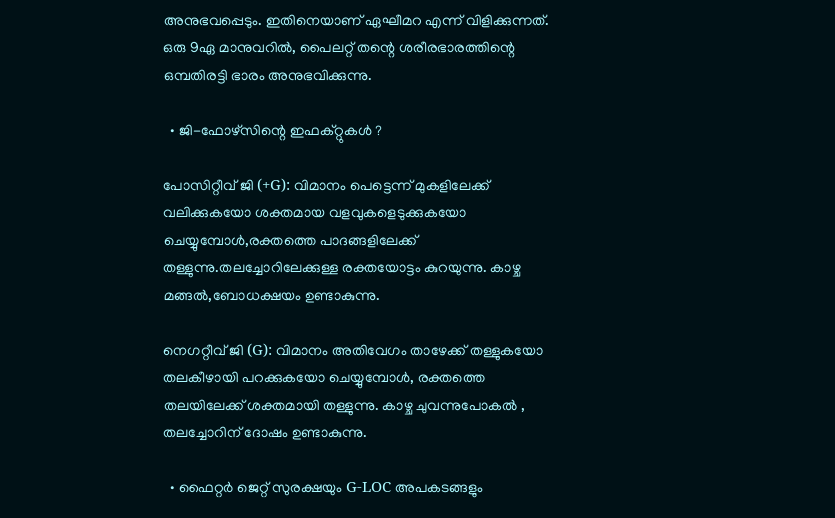അനുഭവപ്പെടും. ഇതിനെയാണ് ഏഘീമറ എന്ന് വിളിക്കുന്നത്. ഒരു 9ഏ മാനുവറില്‍, പൈലറ്റ് തന്റെ ശരീരഭാരത്തിന്റെ ഒമ്പതിരട്ടി ഭാരം അനുഭവിക്കുന്നു.

  • ജി-ഫോഴ്സിന്റെ ഇഫക്റ്റുകള്‍ ?

പോസിറ്റീവ് ജി (+G): വിമാനം പെട്ടെന്ന് മുകളിലേക്ക് വലിക്കുകയോ ശക്തമായ വളവുകളെടുക്കുകയോ ചെയ്യുമ്പോള്‍,രക്തത്തെ പാദങ്ങളിലേക്ക് തള്ളുന്നു.തലച്ചോറിലേക്കുള്ള രക്തയോട്ടം കുറയുന്നു. കാഴ്ച മങ്ങല്‍,ബോധക്ഷയം ഉണ്ടാകുന്നു.

നെഗറ്റീവ് ജി (G): വിമാനം അതിവേഗം താഴേക്ക് തള്ളുകയോ തലകീഴായി പറക്കുകയോ ചെയ്യുമ്പോള്‍, രക്തത്തെ തലയിലേക്ക് ശക്തമായി തള്ളുന്നു. കാഴ്ച ചുവന്നുപോകല്‍ , തലച്ചോറിന് ദോഷം ഉണ്ടാകുന്നു.

  • ഫൈറ്റര്‍ ജെറ്റ് സുരക്ഷയും G-LOC അപകടങ്ങളും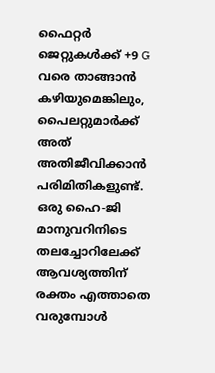ഫൈറ്റര്‍ ജെറ്റുകള്‍ക്ക് +9 G വരെ താങ്ങാന്‍ കഴിയുമെങ്കിലും, പൈലറ്റുമാര്‍ക്ക് അത് അതിജീവിക്കാന്‍ പരിമിതികളുണ്ട്. ഒരു ഹൈ-ജി മാനുവറിനിടെ തലച്ചോറിലേക്ക് ആവശ്യത്തിന് രക്തം എത്താതെ വരുമ്പോള്‍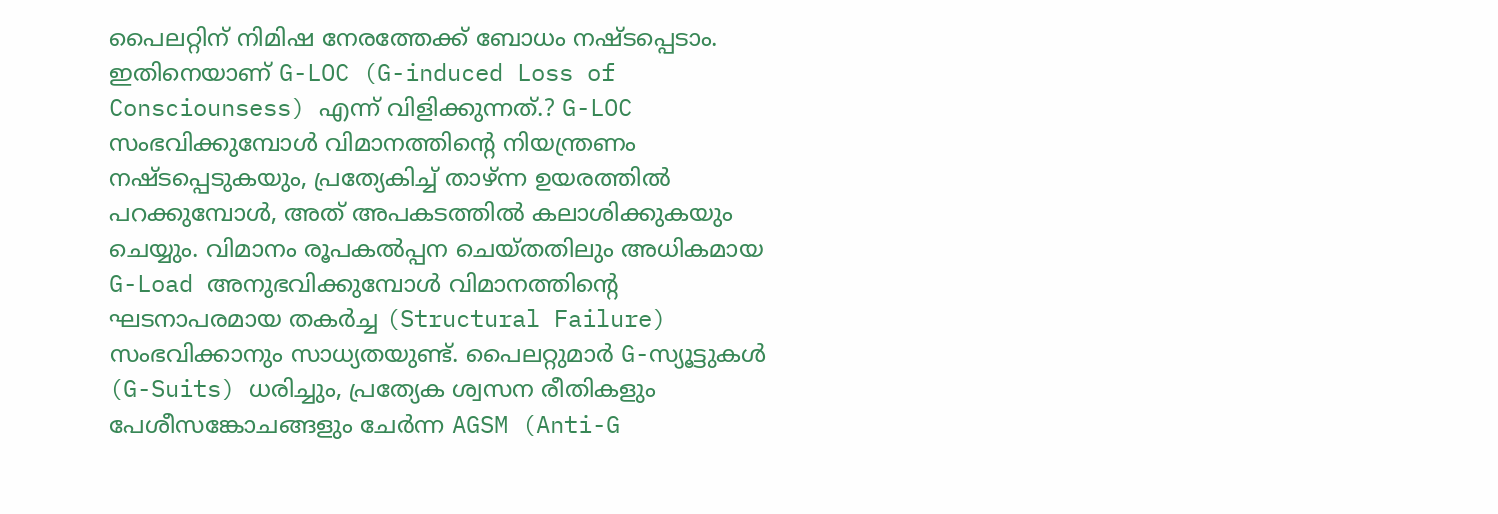പൈലറ്റിന് നിമിഷ നേരത്തേക്ക് ബോധം നഷ്ടപ്പെടാം. ഇതിനെയാണ് G-LOC (G-induced Loss of Consciounsess) എന്ന് വിളിക്കുന്നത്.? G-LOC സംഭവിക്കുമ്പോള്‍ വിമാനത്തിന്റെ നിയന്ത്രണം നഷ്ടപ്പെടുകയും, പ്രത്യേകിച്ച് താഴ്ന്ന ഉയരത്തില്‍ പറക്കുമ്പോള്‍, അത് അപകടത്തില്‍ കലാശിക്കുകയും ചെയ്യും. വിമാനം രൂപകല്‍പ്പന ചെയ്തതിലും അധികമായ G-Load അനുഭവിക്കുമ്പോള്‍ വിമാനത്തിന്റെ ഘടനാപരമായ തകര്‍ച്ച (Structural Failure) സംഭവിക്കാനും സാധ്യതയുണ്ട്. പൈലറ്റുമാര്‍ G-സ്യൂട്ടുകള്‍ (G-Suits) ധരിച്ചും, പ്രത്യേക ശ്വസന രീതികളും പേശീസങ്കോചങ്ങളും ചേര്‍ന്ന AGSM (Anti-G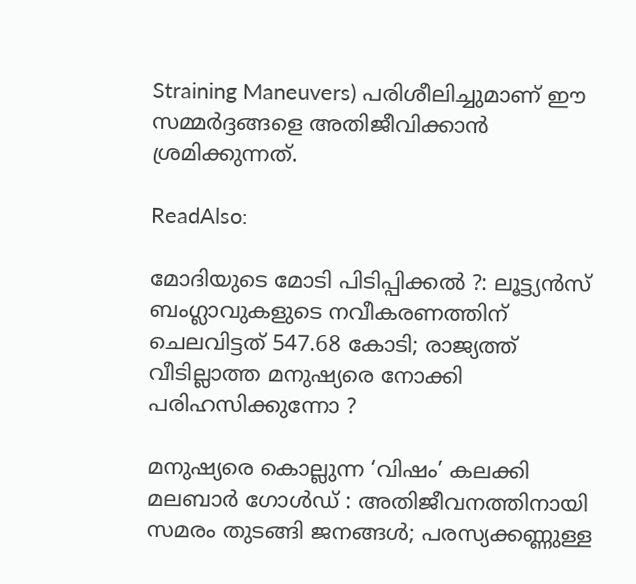Straining Maneuvers) പരിശീലിച്ചുമാണ് ഈ സമ്മര്‍ദ്ദങ്ങളെ അതിജീവിക്കാന്‍ ശ്രമിക്കുന്നത്.

ReadAlso:

മോദിയുടെ മോടി പിടിപ്പിക്കല്‍ ?: ലൂട്ട്യന്‍സ് ബംഗ്ലാവുകളുടെ നവീകരണത്തിന് ചെലവിട്ടത് 547.68 കോടി; രാജ്യത്ത് വീടില്ലാത്ത മനുഷ്യരെ നോക്കി പരിഹസിക്കുന്നോ ?

മനുഷ്യരെ കൊല്ലുന്ന ‘വിഷം’ കലക്കി മലബാര്‍ ഗോള്‍ഡ് : അതിജീവനത്തിനായി സമരം തുടങ്ങി ജനങ്ങള്‍; പരസ്യക്കണ്ണുള്ള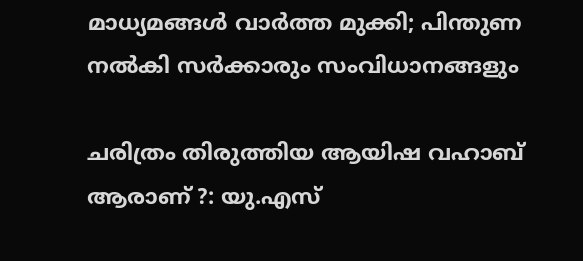മാധ്യമങ്ങള്‍ വാര്‍ത്ത മുക്കി; പിന്തുണ നല്‍കി സര്‍ക്കാരും സംവിധാനങ്ങളും

ചരിത്രം തിരുത്തിയ ആയിഷ വഹാബ് ആരാണ് ?: യു.എസ്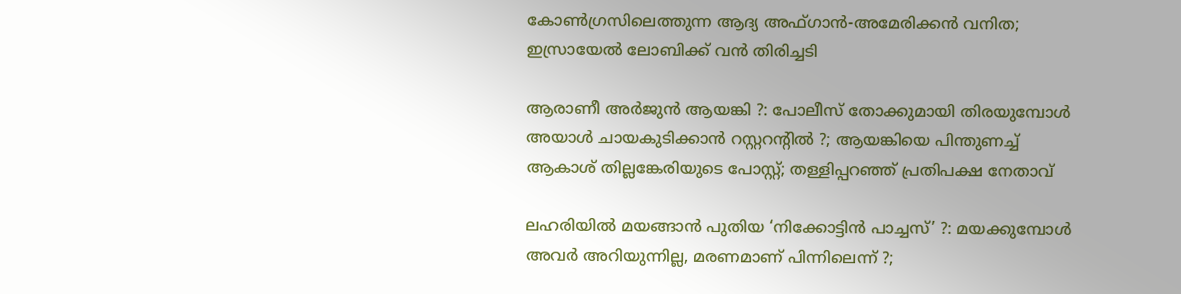കോണ്‍ഗ്രസിലെത്തുന്ന ആദ്യ അഫ്ഗാന്‍-അമേരിക്കന്‍ വനിത; ഇസ്രായേല്‍ ലോബിക്ക് വന്‍ തിരിച്ചടി

ആരാണീ അര്‍ജുന്‍ ആയങ്കി ?: പോലീസ് തോക്കുമായി തിരയുമ്പോള്‍ അയാള്‍ ചായകുടിക്കാന്‍ റസ്റ്ററന്റില്‍ ?; ആയങ്കിയെ പിന്തുണച്ച് ആകാശ് തില്ലങ്കേരിയുടെ പോസ്റ്റ്; തള്ളിപ്പറഞ്ഞ് പ്രതിപക്ഷ നേതാവ്

ലഹരിയില്‍ മയങ്ങാന്‍ പുതിയ ‘നിക്കോട്ടിന്‍ പാച്ചസ്’ ?: മയക്കുമ്പോള്‍ അവര്‍ അറിയുന്നില്ല, മരണമാണ് പിന്നിലെന്ന് ?;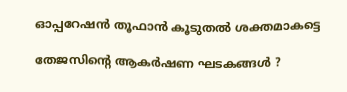ഓപ്പറേഷന്‍ തൂഫാന്‍ കൂടുതല്‍ ശക്തമാകട്ടെ

തേജസിന്റെ ആകര്‍ഷണ ഘടകങ്ങള്‍ ?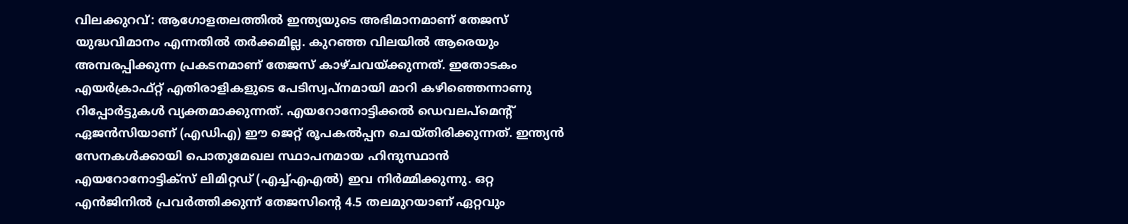വിലക്കുറവ്: ആഗോളതലത്തില്‍ ഇന്ത്യയുടെ അഭിമാനമാണ് തേജസ് യുദ്ധവിമാനം എന്നതില്‍ തര്‍ക്കമില്ല. കുറഞ്ഞ വിലയില്‍ ആരെയും അമ്പരപ്പിക്കുന്ന പ്രകടനമാണ് തേജസ് കാഴ്ചവയ്ക്കുന്നത്. ഇതോടകം എയര്‍ക്രാഫ്റ്റ് എതിരാളികളുടെ പേടിസ്വപ്നമായി മാറി കഴിഞ്ഞെന്നാണു റിപ്പോര്‍ട്ടുകള്‍ വ്യക്തമാക്കുന്നത്. എയറോനോട്ടിക്കല്‍ ഡെവലപ്‌മെന്റ് ഏജന്‍സിയാണ് (എഡിഎ) ഈ ജെറ്റ് രൂപകല്‍പ്പന ചെയ്തിരിക്കുന്നത്. ഇന്ത്യന്‍ സേനകള്‍ക്കായി പൊതുമേഖല സ്ഥാപനമായ ഹിന്ദുസ്ഥാന്‍ എയറോനോട്ടിക്‌സ് ലിമിറ്റഡ് (എച്ച്എഎല്‍) ഇവ നിര്‍മ്മിക്കുന്നു. ഒറ്റ എന്‍ജിനില്‍ പ്രവര്‍ത്തിക്കുന്ന് തേജസിന്റെ 4.5 തലമുറയാണ് ഏറ്റവും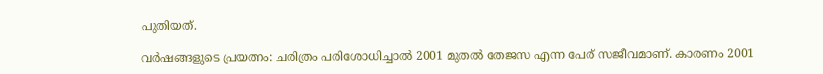പുതിയത്.

വര്‍ഷങ്ങളുടെ പ്രയത്നം: ചരിത്രം പരിശോധിച്ചാല്‍ 2001 മുതല്‍ തേജസ എന്ന പേര് സജീവമാണ്. കാരണം 2001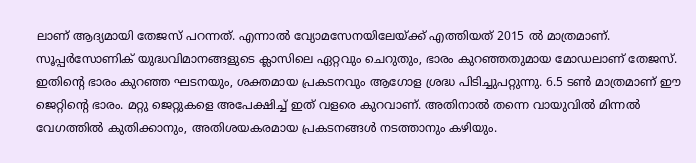ലാണ് ആദ്യമായി തേജസ് പറന്നത്. എന്നാല്‍ വ്യോമസേനയിലേയ്ക്ക് എത്തിയത് 2015 ല്‍ മാത്രമാണ്. സൂപ്പര്‍സോണിക് യുദ്ധവിമാനങ്ങളുടെ ക്ലാസിലെ ഏറ്റവും ചെറുതും, ഭാരം കുറഞ്ഞതുമായ മോഡലാണ് തേജസ്. ഇതിന്റെ ഭാരം കുറഞ്ഞ ഘടനയും, ശക്തമായ പ്രകടനവും ആഗോള ശ്രദ്ധ പിടിച്ചുപറ്റുന്നു. 6.5 ടണ്‍ മാത്രമാണ് ഈ ജെറ്റിന്റെ ഭാരം. മറ്റു ജെറ്റുകളെ അപേക്ഷിച്ച് ഇത് വളരെ കുറവാണ്. അതിനാല്‍ തന്നെ വായുവില്‍ മിന്നല്‍ വേഗത്തില്‍ കുതിക്കാനും, അതിശയകരമായ പ്രകടനങ്ങള്‍ നടത്താനും കഴിയും.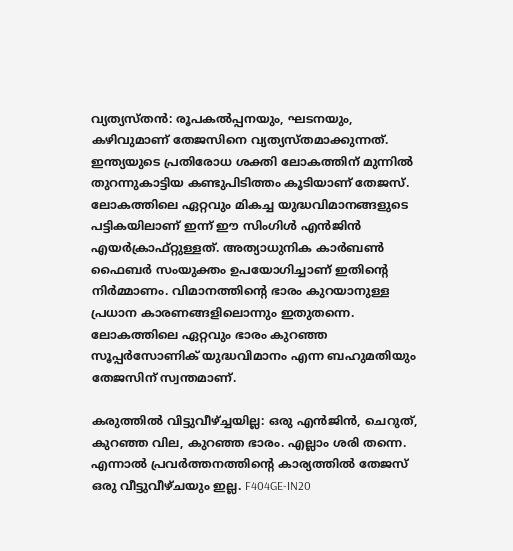വ്യത്യസ്തന്‍: രൂപകല്‍പ്പനയും, ഘടനയും, കഴിവുമാണ് തേജസിനെ വ്യത്യസ്തമാക്കുന്നത്. ഇന്ത്യയുടെ പ്രതിരോധ ശക്തി ലോകത്തിന് മുന്നില്‍ തുറന്നുകാട്ടിയ കണ്ടുപിടിത്തം കൂടിയാണ് തേജസ്. ലോകത്തിലെ ഏറ്റവും മികച്ച യുദ്ധവിമാനങ്ങളുടെ പട്ടികയിലാണ് ഇന്ന് ഈ സിംഗിള്‍ എന്‍ജിന്‍ എയര്‍ക്രാഫ്റ്റുള്ളത്. അത്യാധുനിക കാര്‍ബണ്‍ ഫൈബര്‍ സംയുക്തം ഉപയോഗിച്ചാണ് ഇതിന്റെ നിര്‍മ്മാണം. വിമാനത്തിന്റെ ഭാരം കുറയാനുള്ള പ്രധാന കാരണങ്ങളിലൊന്നും ഇതുതന്നെ. ലോകത്തിലെ ഏറ്റവും ഭാരം കുറഞ്ഞ സൂപ്പര്‍സോണിക് യുദ്ധവിമാനം എന്ന ബഹുമതിയും തേജസിന് സ്വന്തമാണ്.

കരുത്തില്‍ വിട്ടുവീഴ്ച്ചയില്ല: ഒരു എന്‍ജിന്‍, ചെറുത്, കുറഞ്ഞ വില, കുറഞ്ഞ ഭാരം. എല്ലാം ശരി തന്നെ. എന്നാല്‍ പ്രവര്‍ത്തനത്തിന്റെ കാര്യത്തില്‍ തേജസ് ഒരു വീട്ടുവീഴ്ചയും ഇല്ല. F404GE-IN20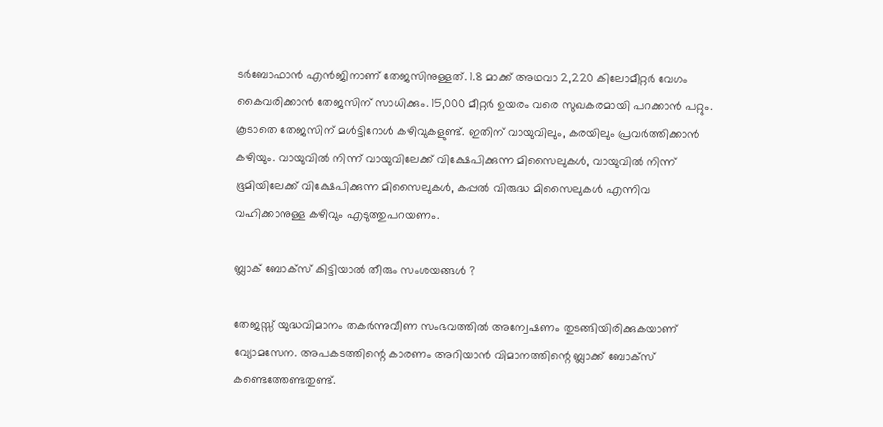ടര്‍ബോഫാന്‍ എന്‍ജിനാണ് തേജസിനുള്ളത്. 1.8 മാക്ക് അഥവാ 2,220 കിലോമീറ്റര്‍ വേഗം കൈവരിക്കാന്‍ തേജസിന് സാധിക്കും. 15,000 മീറ്റര്‍ ഉയരം വരെ സുഖകരമായി പറക്കാന്‍ പറ്റും. കൂടാതെ തേജസിന് മള്‍ട്ടിറോള്‍ കഴിവുകളുണ്ട്. ഇതിന് വായുവിലും, കരയിലും പ്രവര്‍ത്തിക്കാന്‍ കഴിയും. വായുവില്‍ നിന്ന് വായുവിലേക്ക് വിക്ഷേപിക്കുന്ന മിസൈലുകള്‍, വായുവില്‍ നിന്ന് ഭൂമിയിലേക്ക് വിക്ഷേപിക്കുന്ന മിസൈലുകള്‍, കപ്പല്‍ വിരുദ്ധ മിസൈലുകള്‍ എന്നിവ വഹിക്കാനുള്ള കഴിവും എടുത്തുപറയണം.

ബ്ലാക് ബോക്‌സ് കിട്ടിയാല്‍ തീരും സംശയങ്ങള്‍ ?

തേജസ്സ് യുദ്ധവിമാനം തകര്‍ന്നുവീണ സംഭവത്തില്‍ അന്വേഷണം തുടങ്ങിയിരിക്കുകയാണ് വ്യോമസേന. അപകടത്തിന്റെ കാരണം അറിയാന്‍ വിമാനത്തിന്റെ ബ്ലാക്ക് ബോക്‌സ് കണ്ടെത്തേണ്ടതുണ്ട്.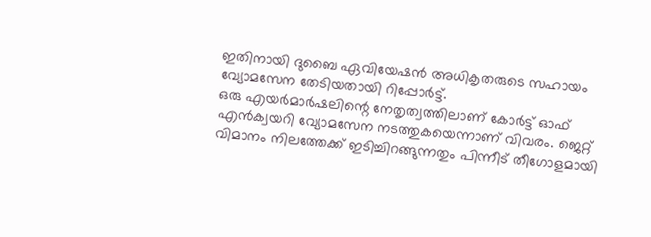ഇതിനായി ദുബൈ ഏവിയേഷന്‍ അധികൃതരുടെ സഹായം വ്യോമസേന തേടിയതായി റിപ്പോര്‍ട്ട്.
ഒരു എയര്‍മാര്‍ഷലിന്റെ നേതൃത്വത്തിലാണ് കോര്‍ട്ട് ഓഫ് എന്‍ക്വയറി വ്യോമസേന നടത്തുകയെന്നാണ് വിവരം. ജെറ്റ് വിമാനം നിലത്തേക്ക് ഇടിച്ചിറങ്ങുന്നതും പിന്നീട് തീഗോളമായി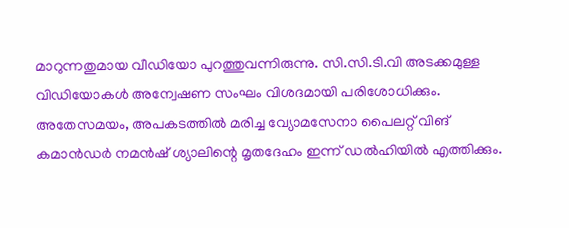മാറുന്നതുമായ വീഡിയോ പുറത്തുവന്നിരുന്നു. സി.സി.ടി.വി അടക്കമുള്ള വിഡിയോകള്‍ അന്വേഷണ സംഘം വിശദമായി പരിശോധിക്കും. അതേസമയം, അപകടത്തില്‍ മരിച്ച വ്യോമസേനാ പൈലറ്റ് വിങ് കമാന്‍ഡര്‍ നമന്‍ഷ് ശ്യാലിന്റെ മൃതദേഹം ഇന്ന് ഡല്‍ഹിയില്‍ എത്തിക്കും.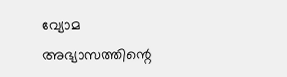വ്യോമ അഭ്യാസത്തിന്റെ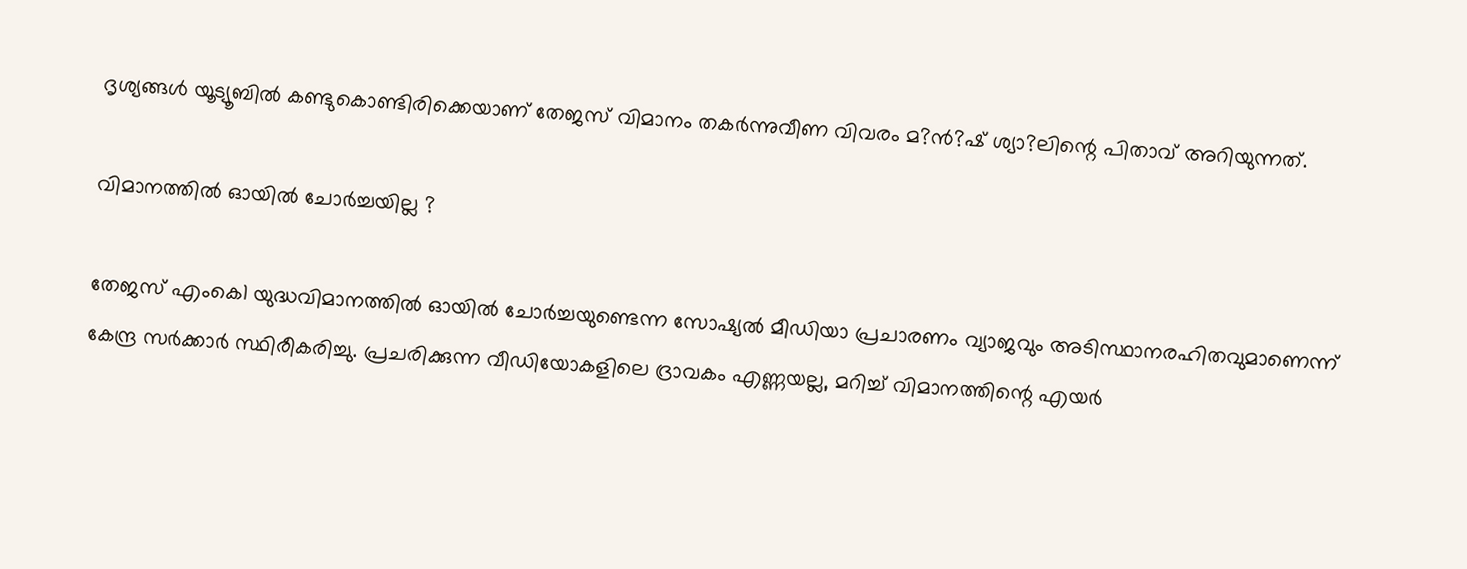ദൃശ്യങ്ങള്‍ യൂട്യൂബില്‍ കണ്ടുകൊണ്ടിരിക്കെയാണ് തേജസ് വിമാനം തകര്‍ന്നുവീണ വിവരം മ?ന്‍?ഷ് ശ്യാ?ലിന്റെ പിതാവ് അറിയുന്നത്.

വിമാനത്തില്‍ ഓയില്‍ ചോര്‍ച്ചയില്ല ?

തേജസ് എംകെ1 യുദ്ധവിമാനത്തില്‍ ഓയില്‍ ചോര്‍ച്ചയുണ്ടെന്ന സോഷ്യല്‍ മീഡിയാ പ്രചാരണം വ്യാജവും അടിസ്ഥാനരഹിതവുമാണെന്ന് കേന്ദ്ര സര്‍ക്കാര്‍ സ്ഥിരീകരിച്ചു. പ്രചരിക്കുന്ന വീഡിയോകളിലെ ദ്രാവകം എണ്ണയല്ല, മറിച്ച് വിമാനത്തിന്റെ എയര്‍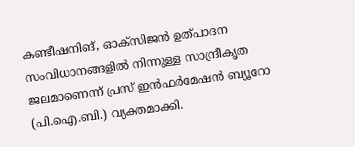കണ്ടീഷനിങ്, ഓക്‌സിജന്‍ ഉത്പാദന സംവിധാനങ്ങളില്‍ നിന്നുള്ള സാന്ദ്രീകൃത ജലമാണെന്ന് പ്രസ് ഇന്‍ഫര്‍മേഷന്‍ ബ്യൂറോ (പി.ഐ.ബി.) വ്യക്തമാക്കി.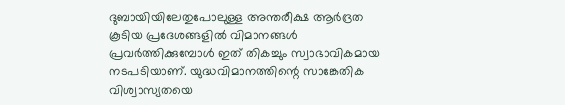ദുബായിയിലേതുപോലുള്ള അന്തരീക്ഷ ആര്‍ദ്രത കൂടിയ പ്രദേശങ്ങളില്‍ വിമാനങ്ങള്‍ പ്രവര്‍ത്തിക്കുമ്പോള്‍ ഇത് തികച്ചും സ്വാഭാവികമായ നടപടിയാണ്. യുദ്ധവിമാനത്തിന്റെ സാങ്കേതിക വിശ്വാസ്യതയെ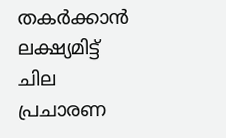തകര്‍ക്കാന്‍ ലക്ഷ്യമിട്ട് ചില പ്രചാരണ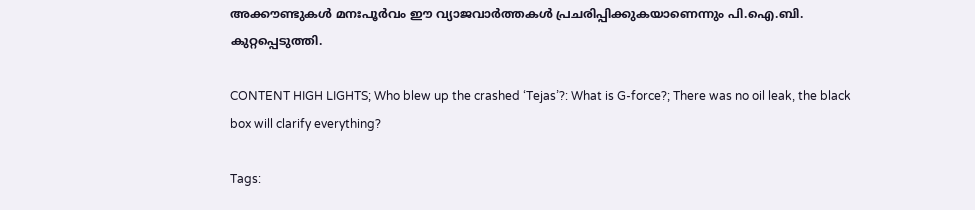അക്കൗണ്ടുകള്‍ മനഃപൂര്‍വം ഈ വ്യാജവാര്‍ത്തകള്‍ പ്രചരിപ്പിക്കുകയാണെന്നും പി.ഐ.ബി. കുറ്റപ്പെടുത്തി.

CONTENT HIGH LIGHTS; Who blew up the crashed ‘Tejas’?: What is G-force?; There was no oil leak, the black box will clarify everything?

Tags: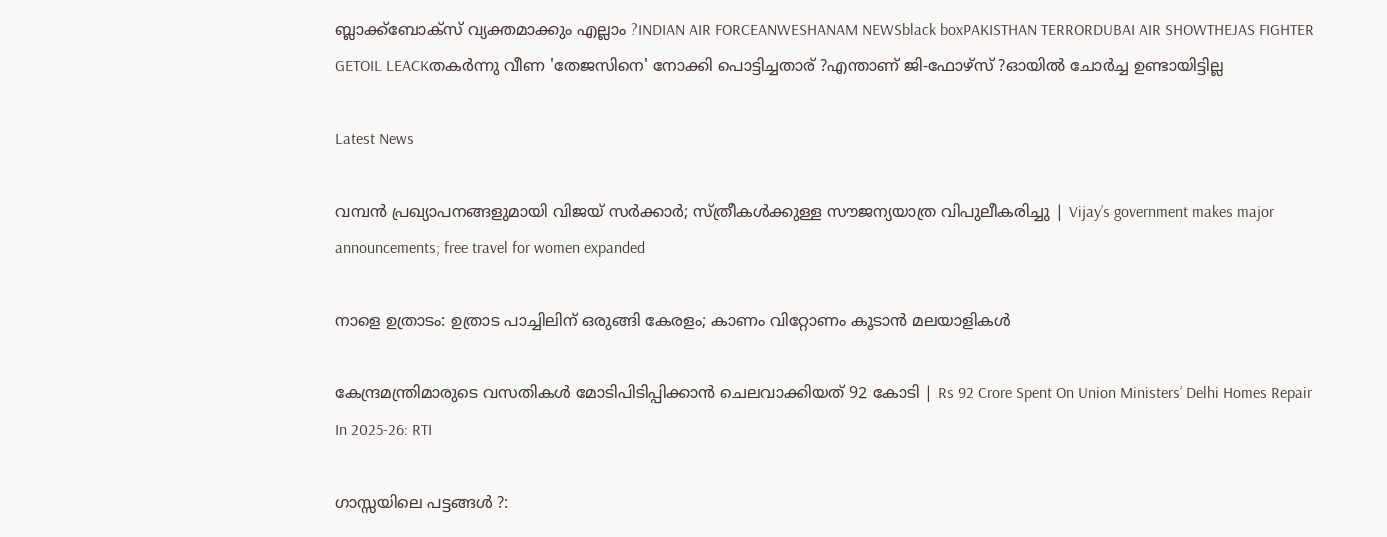ബ്ലാക്ക്‌ബോക്‌സ് വ്യക്തമാക്കും എല്ലാം ?INDIAN AIR FORCEANWESHANAM NEWSblack boxPAKISTHAN TERRORDUBAI AIR SHOWTHEJAS FIGHTER GETOIL LEACKതകര്‍ന്നു വീണ 'തേജസിനെ' നോക്കി പൊട്ടിച്ചതാര് ?എന്താണ് ജി-ഫോഴ്‌സ് ?ഓയില്‍ ചോര്‍ച്ച ഉണ്ടായിട്ടില്ല

Latest News

വമ്പൻ പ്രഖ്യാപനങ്ങളുമായി വിജയ് സർക്കാർ; സ്ത്രീകൾക്കുള്ള സൗജന്യയാത്ര വിപുലീകരിച്ചു | Vijay’s government makes major announcements; free travel for women expanded

നാളെ ഉത്രാടം: ഉത്രാട പാച്ചിലിന് ഒരുങ്ങി കേരളം; കാണം വിറ്റോണം കൂടാന്‍ മലയാളികള്‍

കേന്ദ്രമന്ത്രിമാരുടെ വസതികൾ മോടിപിടിപ്പിക്കാൻ ചെലവാക്കിയത് 92 കോടി | Rs 92 Crore Spent On Union Ministers’ Delhi Homes Repair In 2025-26: RTI

ഗാസ്സയിലെ പട്ടങ്ങള്‍ ?: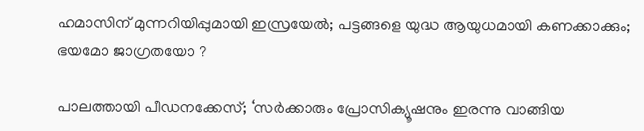ഹമാസിന് മുന്നറിയിപ്പുമായി ഇസ്രയേല്‍; പട്ടങ്ങളെ യുദ്ധ ആയുധമായി കണക്കാക്കും; ഭയമോ ജാഗ്രതയോ ?

പാലത്തായി പീഡനക്കേസ്; ‘സർക്കാരും പ്രോസിക്യൂഷനും ഇരന്നു വാങ്ങിയ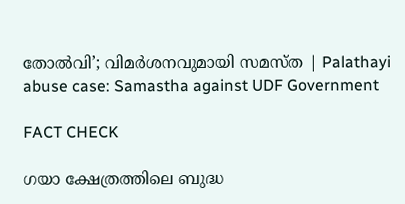തോൽവി’; വിമർശനവുമായി സമസ്ത | Palathayi abuse case: Samastha against UDF Government

FACT CHECK

ഗയാ ക്ഷേത്രത്തിലെ ബുദ്ധ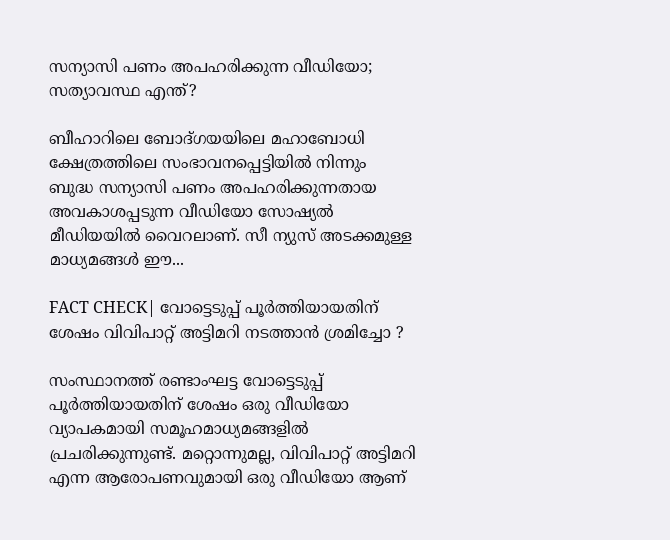സന്യാസി പണം അപഹരിക്കുന്ന വീഡിയോ; സത്യാവസ്ഥ എന്ത്?

ബീഹാറിലെ ബോദ്ഗയയിലെ മഹാബോധി ക്ഷേത്രത്തിലെ സംഭാവനപ്പെട്ടിയില്‍ നിന്നും ബുദ്ധ സന്യാസി പണം അപഹരിക്കുന്നതായ അവകാശപ്പടുന്ന വീഡിയോ സോഷ്യല്‍ മീഡിയയില്‍ വൈറലാണ്. സീ ന്യുസ് അടക്കമുള്ള മാധ്യമങ്ങള്‍ ഈ...

FACT CHECK| വോട്ടെടുപ്പ് പൂർത്തിയായതിന് ശേഷം വിവിപാറ്റ് അട്ടിമറി നടത്താൻ ശ്രമിച്ചോ ?

സംസ്ഥാനത്ത് രണ്ടാംഘട്ട വോട്ടെടുപ്പ് പൂർത്തിയായതിന് ശേഷം ഒരു വീഡിയോ വ്യാപകമായി സമൂഹമാധ്യമങ്ങളിൽ പ്രചരിക്കുന്നുണ്ട്. മറ്റൊന്നുമല്ല, വിവിപാറ്റ് അട്ടിമറി എന്ന ആരോപണവുമായി ഒരു വീഡിയോ ആണ്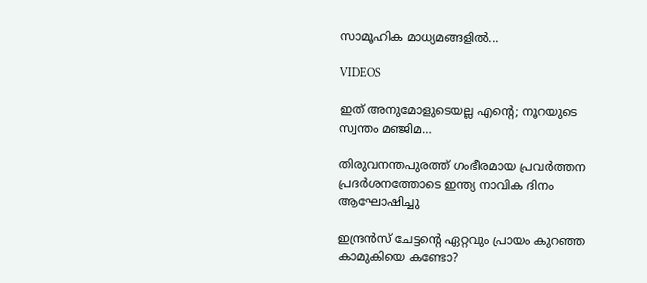സാമൂഹിക മാധ്യമങ്ങളിൽ...

VIDEOS

ഇത് അനുമോളുടെയല്ല എന്റെ; നൂറയുടെ സ്വന്തം മഞ്ജിമ…

തിരുവനന്തപുരത്ത് ഗംഭീരമായ പ്രവർത്തന പ്രദർശനത്തോടെ ഇന്ത്യ നാവിക ദിനം ആഘോഷിച്ചു

ഇന്ദ്രൻസ് ചേട്ടന്റെ ഏറ്റവും പ്രായം കുറഞ്ഞ കാമുകിയെ കണ്ടോ?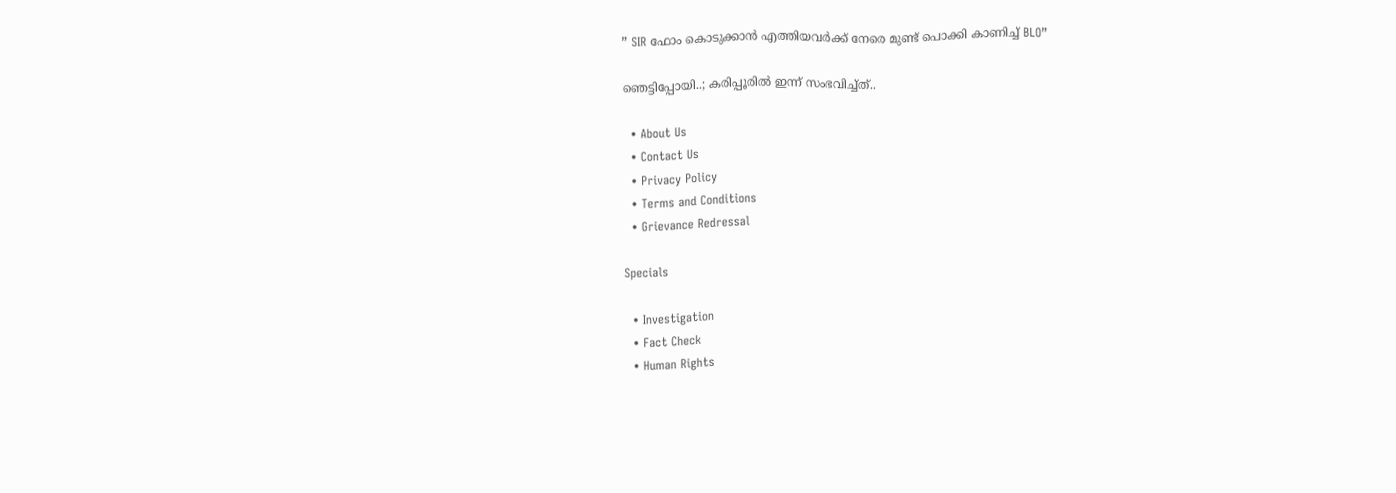” SIR ഫോം കൊടുക്കാൻ എത്തിയവർക്ക് നേരെ മുണ്ട് പൊക്കി കാണിച്ച് BLO”

ഞെട്ടിപ്പോയി..; കരിപ്പൂരിൽ ഇന്ന് സംഭവിച്ച്ത്..

  • About Us
  • Contact Us
  • Privacy Policy
  • Terms and Conditions
  • Grievance Redressal

Specials

  • Investigation
  • Fact Check
  • Human Rights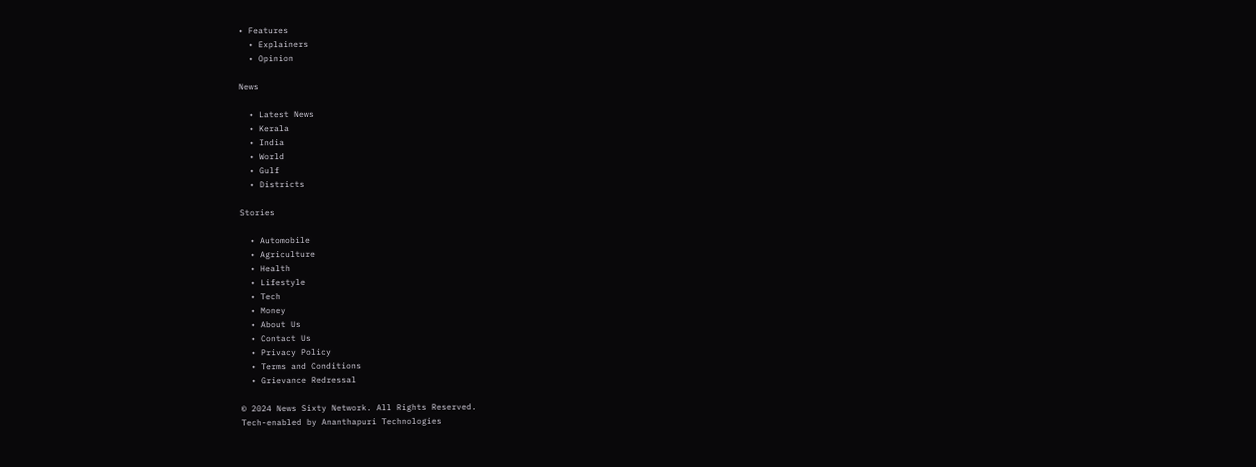• Features
  • Explainers
  • Opinion

News

  • Latest News
  • Kerala
  • India
  • World
  • Gulf
  • Districts

Stories

  • Automobile
  • Agriculture
  • Health
  • Lifestyle
  • Tech
  • Money
  • About Us
  • Contact Us
  • Privacy Policy
  • Terms and Conditions
  • Grievance Redressal

© 2024 News Sixty Network. All Rights Reserved.
Tech-enabled by Ananthapuri Technologies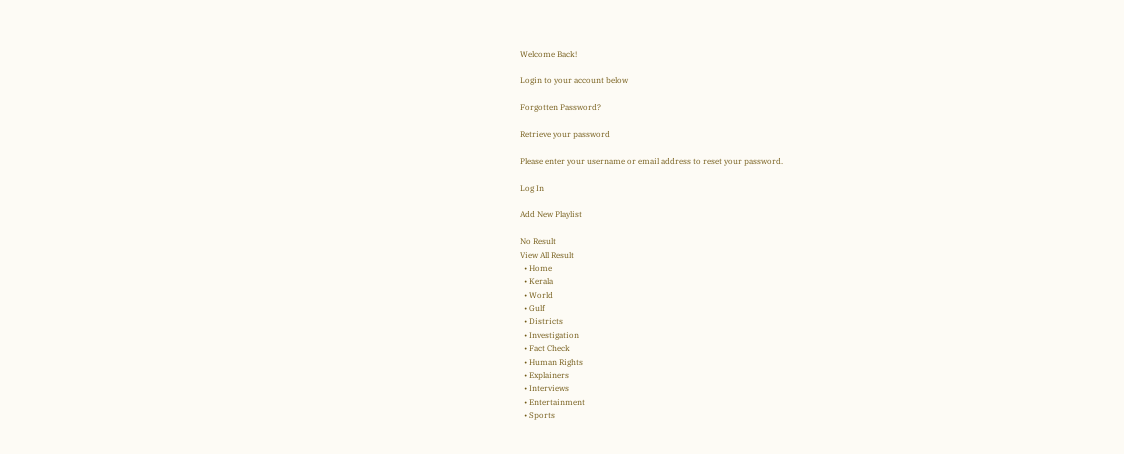Welcome Back!

Login to your account below

Forgotten Password?

Retrieve your password

Please enter your username or email address to reset your password.

Log In

Add New Playlist

No Result
View All Result
  • Home
  • Kerala
  • World
  • Gulf
  • Districts
  • Investigation
  • Fact Check
  • Human Rights
  • Explainers
  • Interviews
  • Entertainment
  • Sports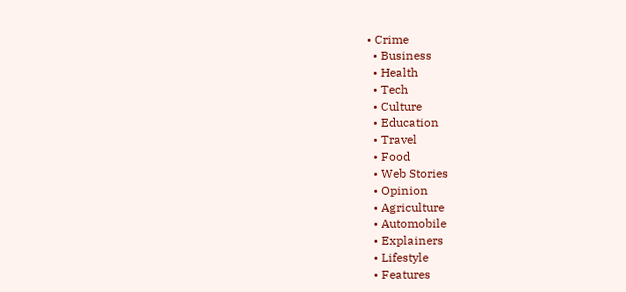• Crime
  • Business
  • Health
  • Tech
  • Culture
  • Education
  • Travel
  • Food
  • Web Stories
  • Opinion
  • Agriculture
  • Automobile
  • Explainers
  • Lifestyle
  • Features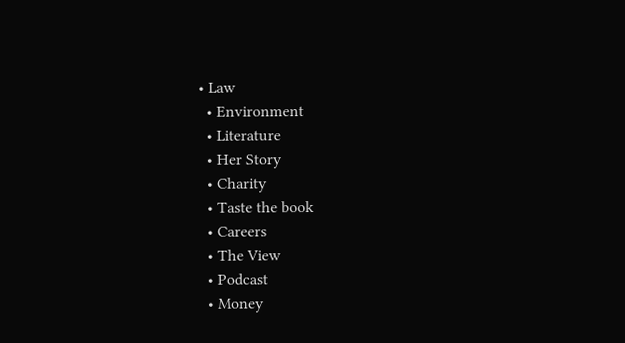• Law
  • Environment
  • Literature
  • Her Story
  • Charity
  • Taste the book
  • Careers
  • The View
  • Podcast
  • Money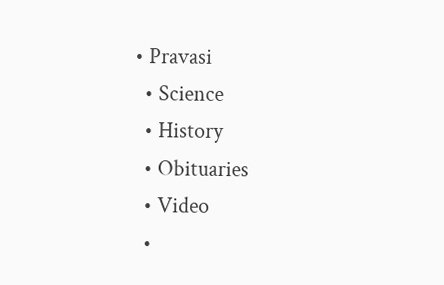• Pravasi
  • Science
  • History
  • Obituaries
  • Video
  •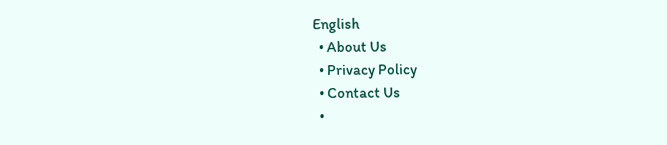English
  • About Us
  • Privacy Policy
  • Contact Us
  •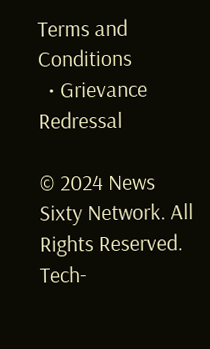Terms and Conditions
  • Grievance Redressal

© 2024 News Sixty Network. All Rights Reserved.
Tech-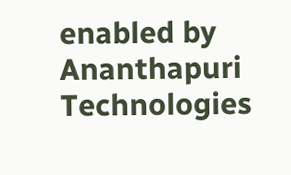enabled by Ananthapuri Technologies